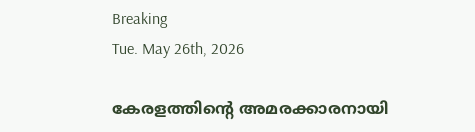Breaking
Tue. May 26th, 2026

കേരളത്തിന്റെ അമരക്കാരനായി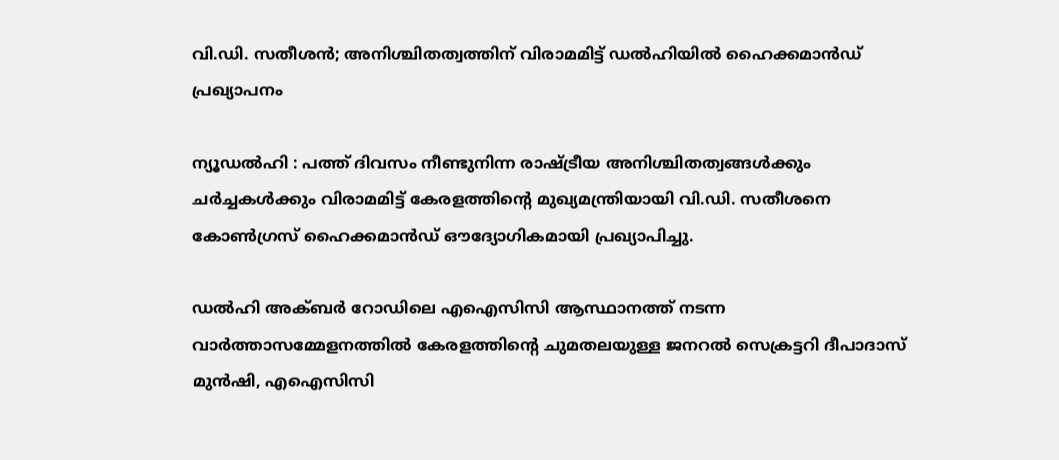വി.ഡി. സതീശന്‍; അനിശ്ചിതത്വത്തിന് വിരാമമിട്ട് ഡല്‍ഹിയില്‍ ഹൈക്കമാന്‍ഡ് പ്രഖ്യാപനം

ന്യൂഡല്‍ഹി : പത്ത് ദിവസം നീണ്ടുനിന്ന രാഷ്ട്രീയ അനിശ്ചിതത്വങ്ങള്‍ക്കും ചര്‍ച്ചകള്‍ക്കും വിരാമമിട്ട് കേരളത്തിന്റെ മുഖ്യമന്ത്രിയായി വി.ഡി. സതീശനെ കോണ്‍ഗ്രസ് ഹൈക്കമാന്‍ഡ് ഔദ്യോഗികമായി പ്രഖ്യാപിച്ചു.

ഡല്‍ഹി അക്ബര്‍ റോഡിലെ എഐസിസി ആസ്ഥാനത്ത് നടന്ന വാര്‍ത്താസമ്മേളനത്തില്‍ കേരളത്തിന്റെ ചുമതലയുള്ള ജനറല്‍ സെക്രട്ടറി ദീപാദാസ് മുന്‍ഷി, എഐസിസി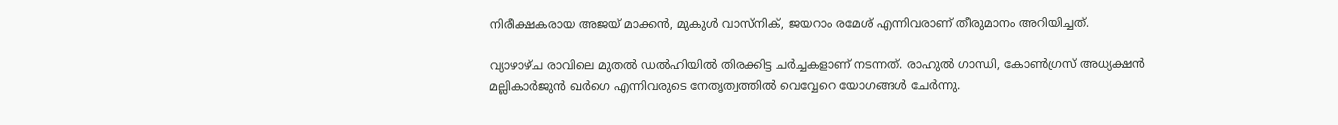നിരീക്ഷകരായ അജയ് മാക്കന്‍, മുകുള്‍ വാസ്‌നിക്, ജയറാം രമേശ് എന്നിവരാണ് തീരുമാനം അറിയിച്ചത്.

വ്യാഴാഴ്ച രാവിലെ മുതല്‍ ഡല്‍ഹിയില്‍ തിരക്കിട്ട ചര്‍ച്ചകളാണ് നടന്നത്. രാഹുല്‍ ഗാന്ധി, കോണ്‍ഗ്രസ് അധ്യക്ഷന്‍ മല്ലികാര്‍ജുന്‍ ഖര്‍ഗെ എന്നിവരുടെ നേതൃത്വത്തില്‍ വെവ്വേറെ യോഗങ്ങള്‍ ചേര്‍ന്നു.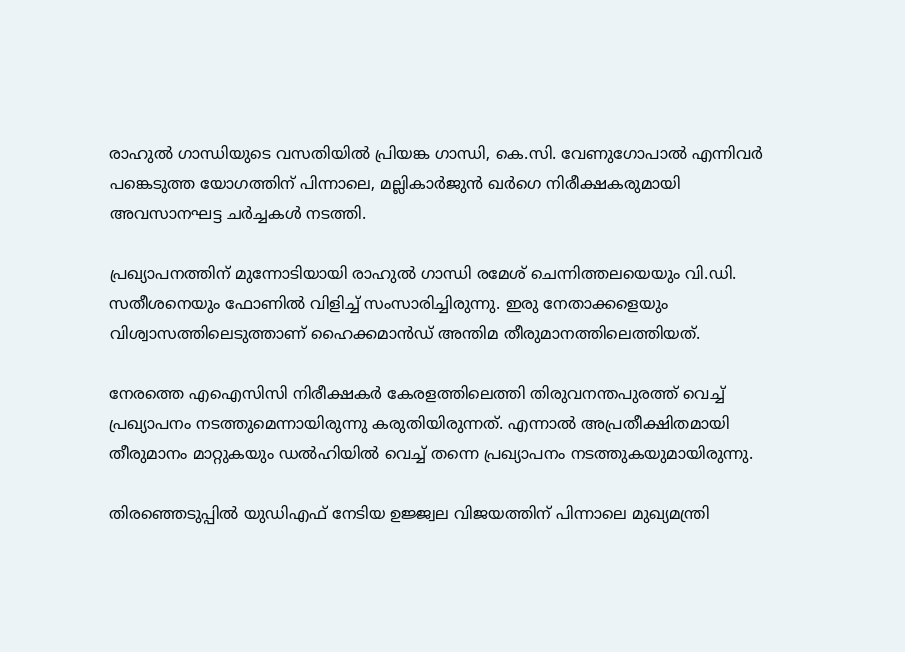രാഹുല്‍ ഗാന്ധിയുടെ വസതിയില്‍ പ്രിയങ്ക ഗാന്ധി, കെ.സി. വേണുഗോപാല്‍ എന്നിവര്‍ പങ്കെടുത്ത യോഗത്തിന് പിന്നാലെ, മല്ലികാര്‍ജുന്‍ ഖര്‍ഗെ നിരീക്ഷകരുമായി അവസാനഘട്ട ചര്‍ച്ചകള്‍ നടത്തി.

പ്രഖ്യാപനത്തിന് മുന്നോടിയായി രാഹുല്‍ ഗാന്ധി രമേശ് ചെന്നിത്തലയെയും വി.ഡി. സതീശനെയും ഫോണില്‍ വിളിച്ച് സംസാരിച്ചിരുന്നു. ഇരു നേതാക്കളെയും വിശ്വാസത്തിലെടുത്താണ് ഹൈക്കമാന്‍ഡ് അന്തിമ തീരുമാനത്തിലെത്തിയത്.

നേരത്തെ എഐസിസി നിരീക്ഷകര്‍ കേരളത്തിലെത്തി തിരുവനന്തപുരത്ത് വെച്ച് പ്രഖ്യാപനം നടത്തുമെന്നായിരുന്നു കരുതിയിരുന്നത്. എന്നാല്‍ അപ്രതീക്ഷിതമായി തീരുമാനം മാറ്റുകയും ഡല്‍ഹിയില്‍ വെച്ച് തന്നെ പ്രഖ്യാപനം നടത്തുകയുമായിരുന്നു.

തിരഞ്ഞെടുപ്പില്‍ യുഡിഎഫ് നേടിയ ഉജ്ജ്വല വിജയത്തിന് പിന്നാലെ മുഖ്യമന്ത്രി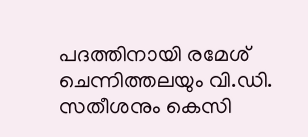പദത്തിനായി രമേശ് ചെന്നിത്തലയും വി.ഡി. സതീശനും കെസി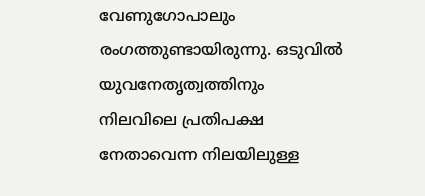വേണുഗോപാലും രംഗത്തുണ്ടായിരുന്നു. ഒടുവില്‍ യുവനേതൃത്വത്തിനും നിലവിലെ പ്രതിപക്ഷ നേതാവെന്ന നിലയിലുള്ള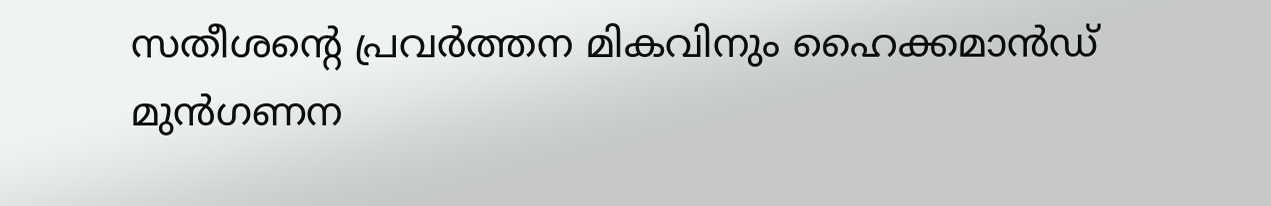സതീശന്റെ പ്രവര്‍ത്തന മികവിനും ഹൈക്കമാന്‍ഡ് മുന്‍ഗണന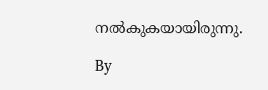നല്‍കുകയായിരുന്നു.

By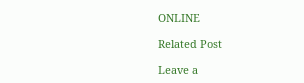ONLINE

Related Post

Leave a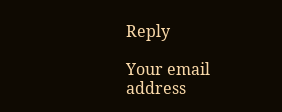Reply

Your email address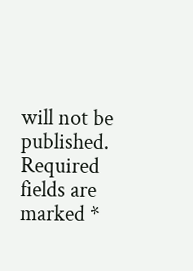will not be published. Required fields are marked *